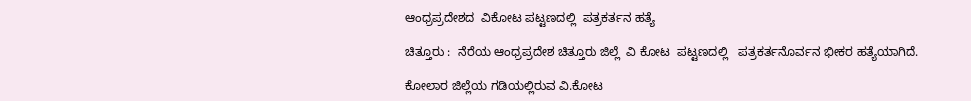ಆಂಧ್ರಪ್ರದೇಶದ  ವಿಕೋಟ ಪಟ್ಟಣದಲ್ಲಿ  ಪತ್ರಕರ್ತನ ಹತ್ಯೆ

ಚಿತ್ತೂರು :  ನೆರೆಯ ಆಂಧ್ರಪ್ರದೇಶ ಚಿತ್ತೂರು ಜಿಲ್ಲೆ  ವಿ ಕೋಟ  ಪಟ್ಟಣದಲ್ಲಿ   ಪತ್ರಕರ್ತನೊರ್ವನ ಭೀಕರ ಹತ್ಯೆಯಾಗಿದೆ.

ಕೋಲಾರ ಜಿಲ್ಲೆಯ ಗಡಿಯಲ್ಲಿರುವ ವಿ.ಕೋಟ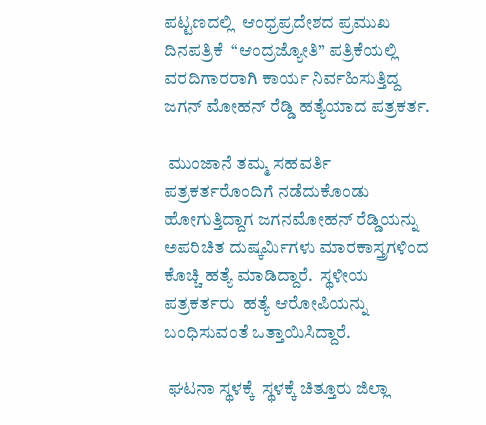ಪಟ್ಟಣದಲ್ಲಿ  ಆಂಧ್ರಪ್ರದೇಶದ ಪ್ರಮುಖ ದಿನಪತ್ರಿಕೆ  “ಆಂದ್ರಜ್ಯೋತಿ” ಪತ್ರಿಕೆಯಲ್ಲಿ ವರದಿಗಾರರಾಗಿ ಕಾರ್ಯ ನಿರ್ವಹಿಸುತ್ತಿದ್ದ ಜಗನ್ ಮೋಹನ್ ರೆಡ್ಡಿ ಹತ್ಯೆಯಾದ ಪತ್ರಕರ್ತ.

 ಮುಂಜಾನೆ ತಮ್ಮ ಸಹವರ್ತಿ ಪತ್ರಕರ್ತರೊಂದಿಗೆ ನಡೆದುಕೊಂಡು ಹೋಗುತ್ತಿದ್ದಾಗ ಜಗನಮೋಹನ್ ರೆಡ್ಡಿಯನ್ನು ಅಪರಿಚಿತ ದುಷ್ಕರ್ಮಿಗಳು ಮಾರಕಾಸ್ತ್ರಗಳಿಂದ‌ ಕೊಚ್ಚಿ ಹತ್ಯೆ ಮಾಡಿದ್ದಾರೆ.  ಸ್ಥಳೀಯ ಪತ್ರಕರ್ತರು  ಹತ್ಯೆ ಆರೋಪಿಯನ್ನು ಬಂಧಿಸುವಂತೆ ಒತ್ತಾಯಿಸಿದ್ದಾರೆ.

 ಘಟನಾ ಸ್ಥಳಕ್ಕೆ  ಸ್ಥಳಕ್ಕೆ ಚಿತ್ತೂರು ಜಿಲ್ಲಾ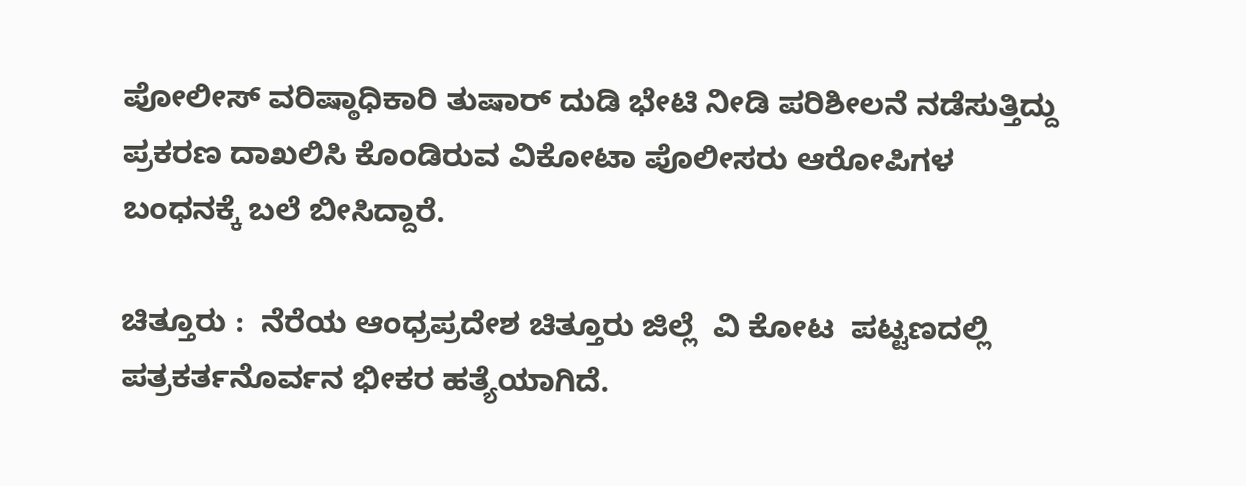ಪೋಲೀಸ್ ವರಿಷ್ಠಾಧಿಕಾರಿ ತುಷಾರ್ ದುಡಿ ಭೇಟಿ‌ ನೀಡಿ ಪರಿಶೀಲನೆ ನಡೆಸುತ್ತಿದ್ದು  ಪ್ರಕರಣ ದಾಖಲಿಸಿ ಕೊಂಡಿರುವ ವಿಕೋಟಾ ಪೊಲೀಸರು ಆರೋಪಿಗಳ ಬಂಧನಕ್ಕೆ ಬಲೆ ಬೀಸಿದ್ದಾರೆ.

ಚಿತ್ತೂರು :  ನೆರೆಯ ಆಂಧ್ರಪ್ರದೇಶ ಚಿತ್ತೂರು ಜಿಲ್ಲೆ  ವಿ ಕೋಟ  ಪಟ್ಟಣದಲ್ಲಿ   ಪತ್ರಕರ್ತನೊರ್ವನ ಭೀಕರ ಹತ್ಯೆಯಾಗಿದೆ.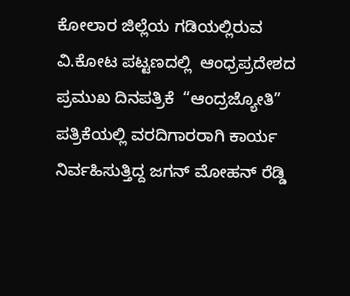ಕೋಲಾರ ಜಿಲ್ಲೆಯ ಗಡಿಯಲ್ಲಿರುವ ವಿ.ಕೋಟ ಪಟ್ಟಣದಲ್ಲಿ  ಆಂಧ್ರಪ್ರದೇಶದ ಪ್ರಮುಖ ದಿನಪತ್ರಿಕೆ  “ಆಂದ್ರಜ್ಯೋತಿ” ಪತ್ರಿಕೆಯಲ್ಲಿ ವರದಿಗಾರರಾಗಿ ಕಾರ್ಯ ನಿರ್ವಹಿಸುತ್ತಿದ್ದ ಜಗನ್ ಮೋಹನ್ ರೆಡ್ಡಿ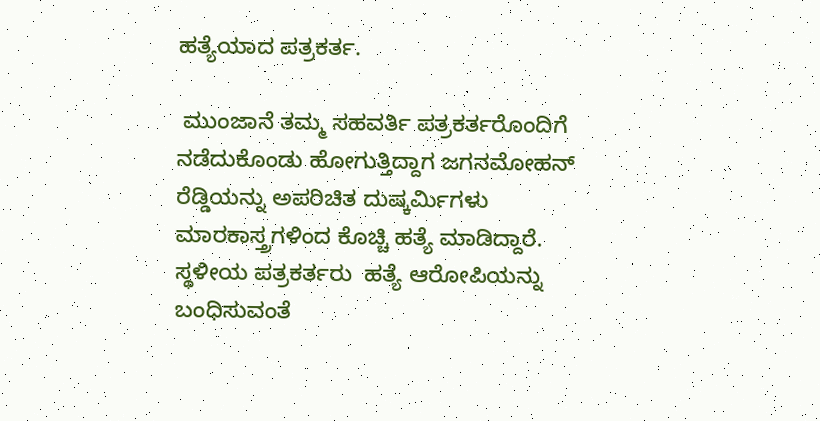ಹತ್ಯೆಯಾದ ಪತ್ರಕರ್ತ.

 ಮುಂಜಾನೆ ತಮ್ಮ ಸಹವರ್ತಿ ಪತ್ರಕರ್ತರೊಂದಿಗೆ ನಡೆದುಕೊಂಡು ಹೋಗುತ್ತಿದ್ದಾಗ ಜಗನಮೋಹನ್ ರೆಡ್ಡಿಯನ್ನು ಅಪರಿಚಿತ ದುಷ್ಕರ್ಮಿಗಳು ಮಾರಕಾಸ್ತ್ರಗಳಿಂದ‌ ಕೊಚ್ಚಿ ಹತ್ಯೆ ಮಾಡಿದ್ದಾರೆ.  ಸ್ಥಳೀಯ ಪತ್ರಕರ್ತರು  ಹತ್ಯೆ ಆರೋಪಿಯನ್ನು ಬಂಧಿಸುವಂತೆ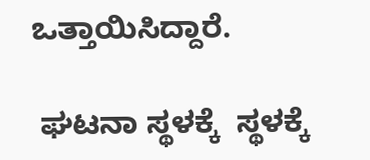ಒತ್ತಾಯಿಸಿದ್ದಾರೆ.

 ಘಟನಾ ಸ್ಥಳಕ್ಕೆ  ಸ್ಥಳಕ್ಕೆ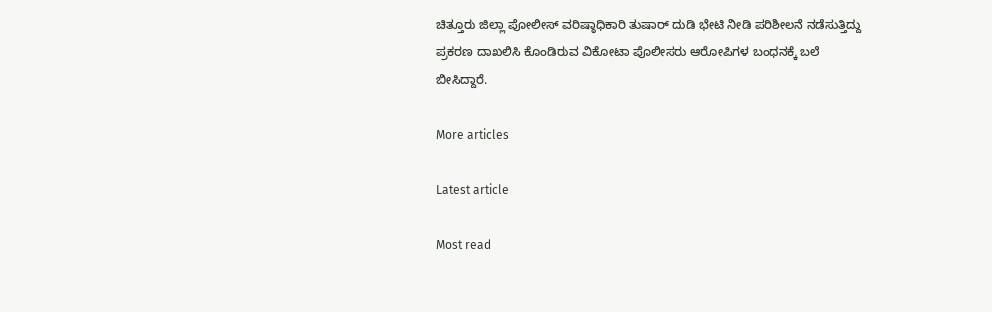ಚಿತ್ತೂರು ಜಿಲ್ಲಾ ಪೋಲೀಸ್ ವರಿಷ್ಠಾಧಿಕಾರಿ ತುಷಾರ್ ದುಡಿ ಭೇಟಿ‌ ನೀಡಿ ಪರಿಶೀಲನೆ ನಡೆಸುತ್ತಿದ್ದು  ಪ್ರಕರಣ ದಾಖಲಿಸಿ ಕೊಂಡಿರುವ ವಿಕೋಟಾ ಪೊಲೀಸರು ಆರೋಪಿಗಳ ಬಂಧನಕ್ಕೆ ಬಲೆ ಬೀಸಿದ್ದಾರೆ.

More articles

Latest article

Most read